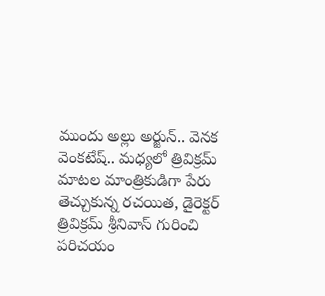ముందు అల్లు అర్జున్.. వెనక వెంకటేష్.. మధ్యలో త్రివిక్రమ్
మాటల మాంత్రికుడిగా పేరు తెచ్చుకున్న రచయిత, డైరెక్టర్ త్రివిక్రమ్ శ్రీనివాస్ గురించి పరిచయం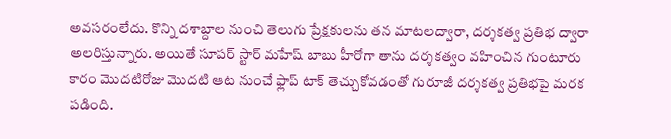అవసరంలేదు. కొన్ని దశాబ్దాల నుంచి తెలుగు ప్రేక్షకులను తన మాటలద్వారా, దర్శకత్వ ప్రతిభ ద్వారా అలరిస్తున్నారు. అయితే సూపర్ స్టార్ మహేష్ బాబు హీరోగా తాను దర్శకత్వం వహించిన గుంటూరు కారం మొదటిరోజు మొదటి ఆట నుంచే ఫ్లాప్ టాక్ తెచ్చుకోవడంతో గురూజీ దర్శకత్వ ప్రతిభపై మరక పడింది.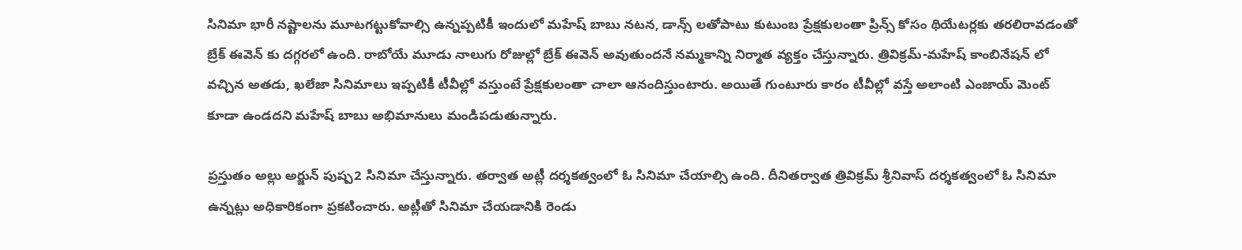సినిమా భారీ నష్టాలను మూటగట్టుకోవాల్సి ఉన్నప్పటికీ ఇందులో మహేష్ బాబు నటన, డాన్స్ లతోపాటు కుటుంబ ప్రేక్షకులంతా ప్రిన్స్ కోసం థియేటర్లకు తరలిరావడంతో బ్రేక్ ఈవెన్ కు దగ్గరలో ఉంది. రాబోయే మూడు నాలుగు రోజుల్లో బ్రేక్ ఈవెన్ అవుతుందనే నమ్మకాన్ని నిర్మాత వ్యక్తం చేస్తున్నారు. త్రివిక్రమ్-మహేష్ కాంబినేషన్ లో వచ్చిన అతడు, ఖలేజా సినిమాలు ఇప్పటికీ టీవీల్లో వస్తుంటే ప్రేక్షకులంతా చాలా ఆనందిస్తుంటారు. అయితే గుంటూరు కారం టీవీల్లో వస్తే అలాంటి ఎంజాయ్ మెంట్ కూడా ఉండదని మహేష్ బాబు అభిమానులు మండిపడుతున్నారు.

ప్రస్తుతం అల్లు అర్జున్ పుష్ప2 సినిమా చేస్తున్నారు. తర్వాత అట్లీ దర్శకత్వంలో ఓ సినిమా చేయాల్సి ఉంది. దీనితర్వాత త్రివిక్రమ్ శ్రీనివాస్ దర్శకత్వంలో ఓ సినిమా ఉన్నట్లు అధికారికంగా ప్రకటించారు. అట్లీతో సినిమా చేయడానికి రెండు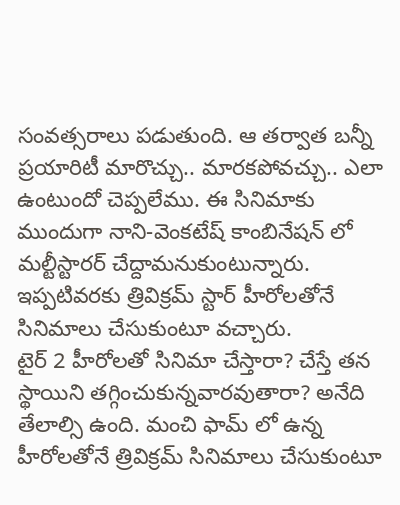సంవత్సరాలు పడుతుంది. ఆ తర్వాత బన్నీ ప్రయారిటీ మారొచ్చు.. మారకపోవచ్చు.. ఎలా ఉంటుందో చెప్పలేము. ఈ సినిమాకు ముందుగా నాని-వెంకటేష్ కాంబినేషన్ లో మల్టీస్టారర్ చేద్దామనుకుంటున్నారు. ఇప్పటివరకు త్రివిక్రమ్ స్టార్ హీరోలతోనే సినిమాలు చేసుకుంటూ వచ్చారు.
టైర్ 2 హీరోలతో సినిమా చేస్తారా? చేస్తే తన స్థాయిని తగ్గించుకున్నవారవుతారా? అనేది తేలాల్సి ఉంది. మంచి ఫామ్ లో ఉన్న హీరోలతోనే త్రివిక్రమ్ సినిమాలు చేసుకుంటూ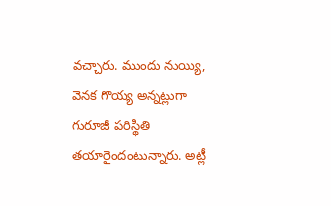వచ్చారు. ముందు నుయ్యి, వెనక గొయ్య అన్నట్లుగా గురూజీ పరిస్థితి తయారైందంటున్నారు. అట్లీ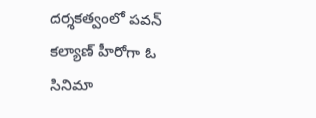దర్శకత్వంలో పవన్ కల్యాణ్ హీరోగా ఓ సినిమా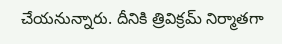చేయనున్నారు. దీనికి త్రివిక్రమ్ నిర్మాతగా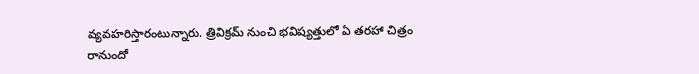వ్యవహరిస్తారంటున్నారు. త్రివిక్రమ్ నుంచి భవిష్యత్తులో ఏ తరహా చిత్రం రానుందో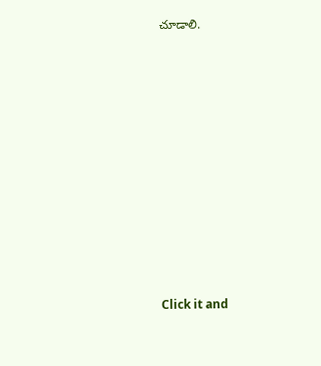చూడాలి.












Click it and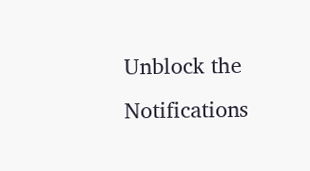Unblock the Notifications